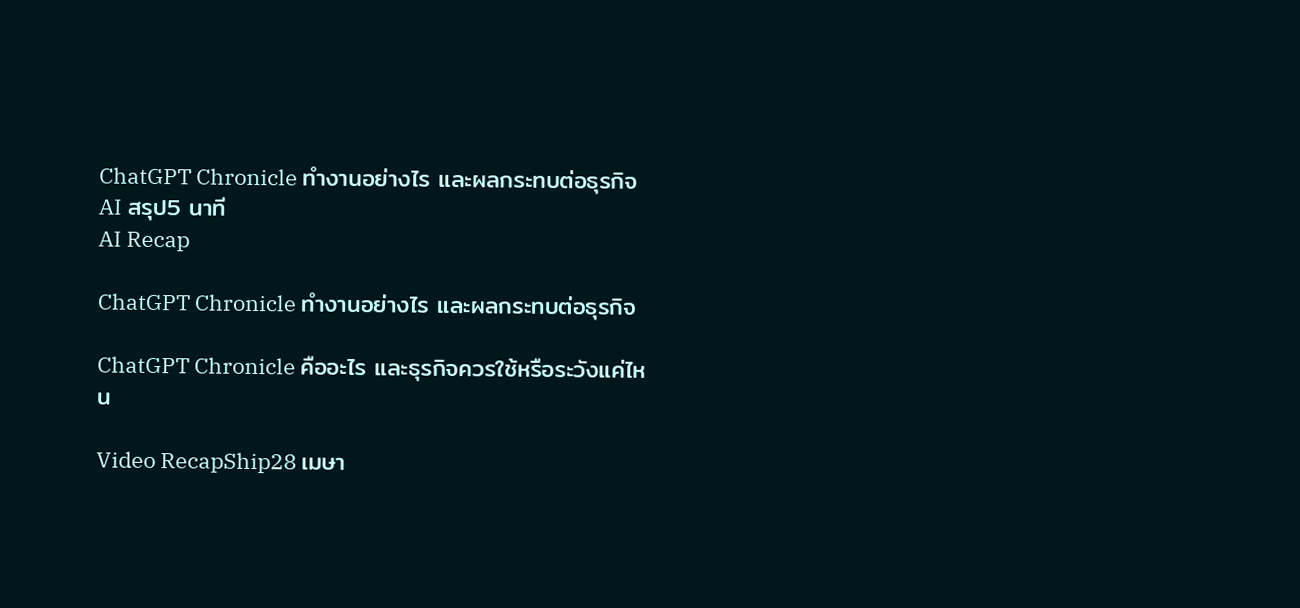ChatGPT Chronicle ทำงานอย่างไร และผลกระทบต่อธุรกิจ
AI สรุป5 นาที
AI Recap

ChatGPT Chronicle ทำงานอย่างไร และผลกระทบต่อธุรกิจ

ChatGPT Chronicle คืออะไร และธุรกิจควรใช้หรือระวังแค่ไหน

Video RecapShip28 เมษา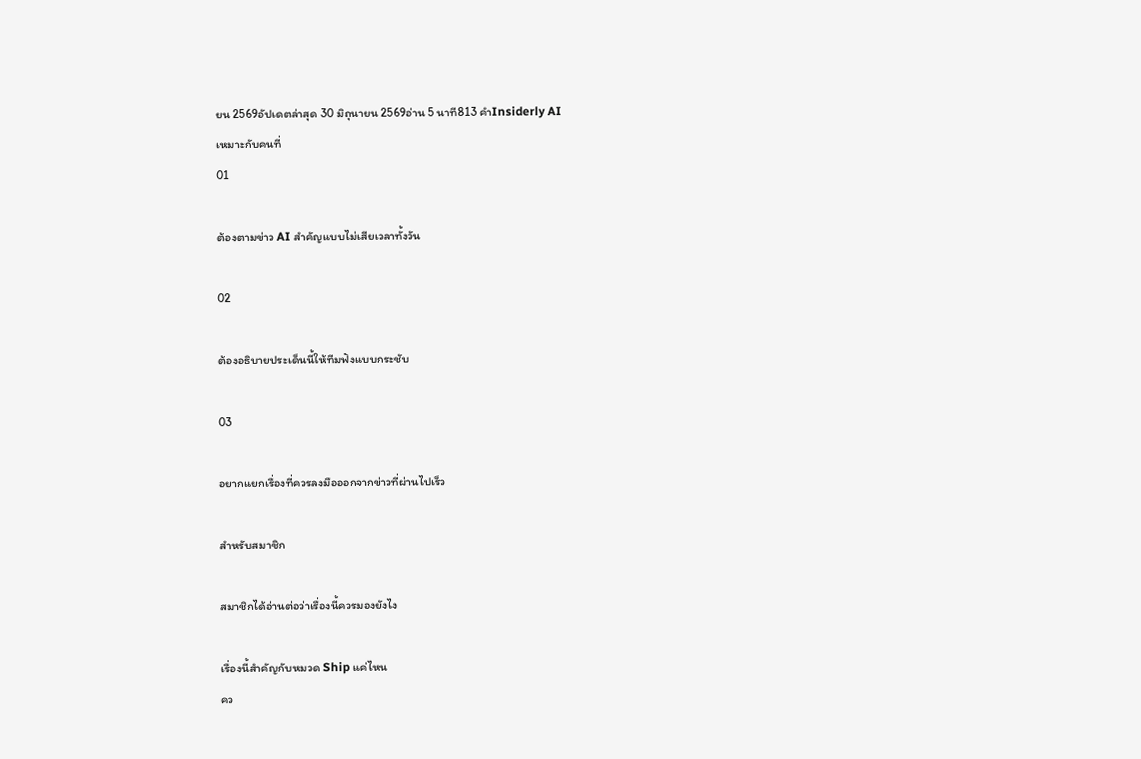ยน 2569อัปเดตล่าสุด 30 มิถุนายน 2569อ่าน 5 นาที813 คำInsiderly AI
เหมาะกับคนที่
01

ต้องตามข่าว AI สำคัญแบบไม่เสียเวลาทั้งวัน

02

ต้องอธิบายประเด็นนี้ให้ทีมฟังแบบกระชับ

03

อยากแยกเรื่องที่ควรลงมือออกจากข่าวที่ผ่านไปเร็ว

สำหรับสมาชิก

สมาชิกได้อ่านต่อว่าเรื่องนี้ควรมองยังไง

เรื่องนี้สำคัญกับหมวด Ship แค่ไหน
คว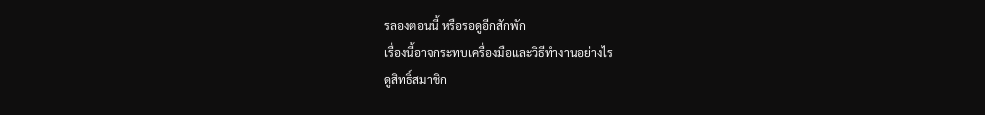รลองตอนนี้ หรือรอดูอีกสักพัก
เรื่องนี้อาจกระทบเครื่องมือและวิธีทำงานอย่างไร
ดูสิทธิ์สมาชิก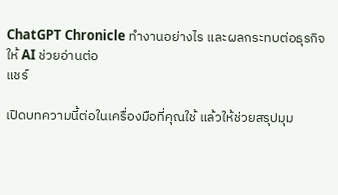ChatGPT Chronicle ทำงานอย่างไร และผลกระทบต่อธุรกิจ
ให้ AI ช่วยอ่านต่อ
แชร์

เปิดบทความนี้ต่อในเครื่องมือที่คุณใช้ แล้วให้ช่วยสรุปมุม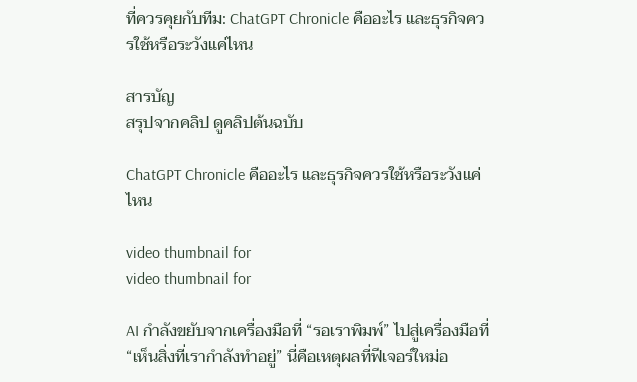ที่ควรคุยกับทีม: ChatGPT Chronicle คืออะไร และธุรกิจควรใช้หรือระวังแค่ไหน

สารบัญ
สรุปจากคลิป ดูคลิปต้นฉบับ

ChatGPT Chronicle คืออะไร และธุรกิจควรใช้หรือระวังแค่ไหน

video thumbnail for
video thumbnail for

AI กำลังขยับจากเครื่องมือที่ “รอเราพิมพ์” ไปสู่เครื่องมือที่ “เห็นสิ่งที่เรากำลังทำอยู่” นี่คือเหตุผลที่ฟีเจอร์ใหม่อ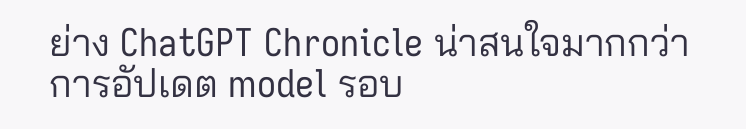ย่าง ChatGPT Chronicle น่าสนใจมากกว่าการอัปเดต model รอบ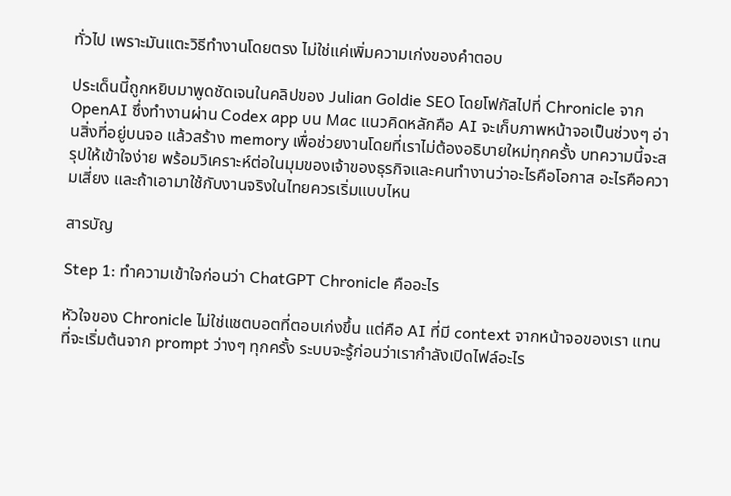ทั่วไป เพราะมันแตะวิธีทำงานโดยตรง ไม่ใช่แค่เพิ่มความเก่งของคำตอบ

ประเด็นนี้ถูกหยิบมาพูดชัดเจนในคลิปของ Julian Goldie SEO โดยโฟกัสไปที่ Chronicle จาก OpenAI ซึ่งทำงานผ่าน Codex app บน Mac แนวคิดหลักคือ AI จะเก็บภาพหน้าจอเป็นช่วงๆ อ่านสิ่งที่อยู่บนจอ แล้วสร้าง memory เพื่อช่วยงานโดยที่เราไม่ต้องอธิบายใหม่ทุกครั้ง บทความนี้จะสรุปให้เข้าใจง่าย พร้อมวิเคราะห์ต่อในมุมของเจ้าของธุรกิจและคนทำงานว่าอะไรคือโอกาส อะไรคือความเสี่ยง และถ้าเอามาใช้กับงานจริงในไทยควรเริ่มแบบไหน

สารบัญ

Step 1: ทำความเข้าใจก่อนว่า ChatGPT Chronicle คืออะไร

หัวใจของ Chronicle ไม่ใช่แชตบอตที่ตอบเก่งขึ้น แต่คือ AI ที่มี context จากหน้าจอของเรา แทนที่จะเริ่มต้นจาก prompt ว่างๆ ทุกครั้ง ระบบจะรู้ก่อนว่าเรากำลังเปิดไฟล์อะไร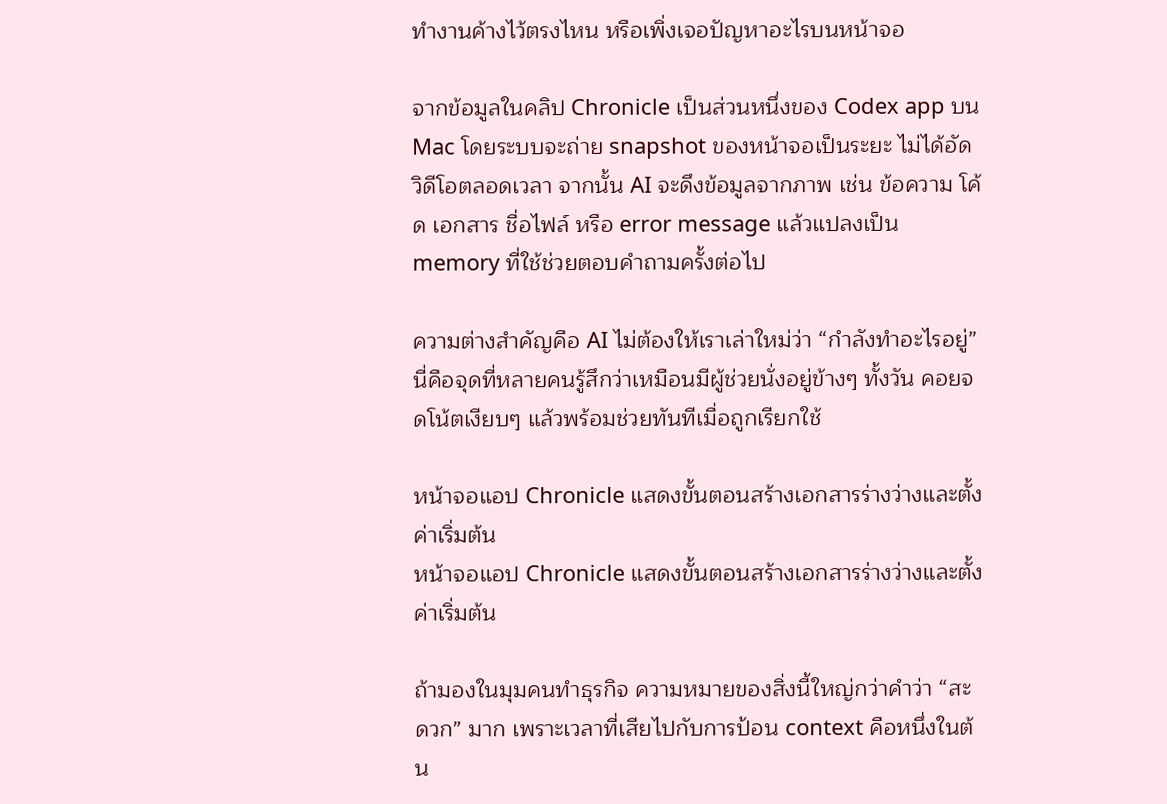ทำงานค้างไว้ตรงไหน หรือเพิ่งเจอปัญหาอะไรบนหน้าจอ

จากข้อมูลในคลิป Chronicle เป็นส่วนหนึ่งของ Codex app บน Mac โดยระบบจะถ่าย snapshot ของหน้าจอเป็นระยะ ไม่ได้อัดวิดีโอตลอดเวลา จากนั้น AI จะดึงข้อมูลจากภาพ เช่น ข้อความ โค้ด เอกสาร ชื่อไฟล์ หรือ error message แล้วแปลงเป็น memory ที่ใช้ช่วยตอบคำถามครั้งต่อไป

ความต่างสำคัญคือ AI ไม่ต้องให้เราเล่าใหม่ว่า “กำลังทำอะไรอยู่” นี่คือจุดที่หลายคนรู้สึกว่าเหมือนมีผู้ช่วยนั่งอยู่ข้างๆ ทั้งวัน คอยจดโน้ตเงียบๆ แล้วพร้อมช่วยทันทีเมื่อถูกเรียกใช้

หน้าจอแอป Chronicle แสดงขั้นตอนสร้างเอกสารร่างว่างและตั้งค่าเริ่มต้น
หน้าจอแอป Chronicle แสดงขั้นตอนสร้างเอกสารร่างว่างและตั้งค่าเริ่มต้น

ถ้ามองในมุมคนทำธุรกิจ ความหมายของสิ่งนี้ใหญ่กว่าคำว่า “สะดวก” มาก เพราะเวลาที่เสียไปกับการป้อน context คือหนึ่งในต้น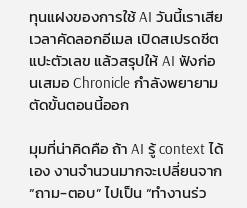ทุนแฝงของการใช้ AI วันนี้เราเสียเวลาคัดลอกอีเมล เปิดสเปรดชีต แปะตัวเลข แล้วสรุปให้ AI ฟังก่อนเสมอ Chronicle กำลังพยายามตัดขั้นตอนนี้ออก

มุมที่น่าคิดคือ ถ้า AI รู้ context ได้เอง งานจำนวนมากจะเปลี่ยนจาก “ถาม-ตอบ” ไปเป็น “ทำงานร่ว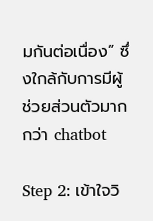มกันต่อเนื่อง” ซึ่งใกล้กับการมีผู้ช่วยส่วนตัวมากกว่า chatbot

Step 2: เข้าใจวิ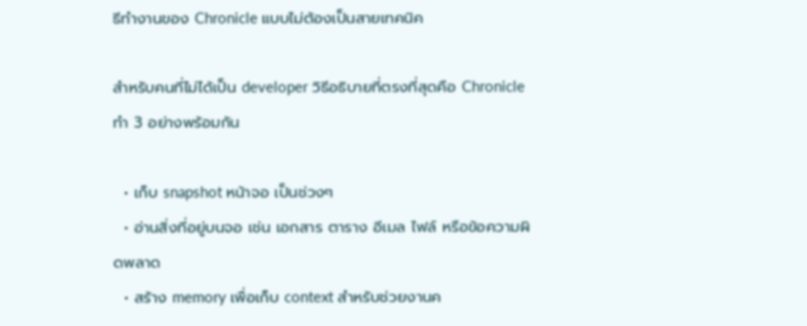ธีทำงานของ Chronicle แบบไม่ต้องเป็นสายเทคนิค

สำหรับคนที่ไม่ได้เป็น developer วิธีอธิบายที่ตรงที่สุดคือ Chronicle ทำ 3 อย่างพร้อมกัน

  • เก็บ snapshot หน้าจอ เป็นช่วงๆ
  • อ่านสิ่งที่อยู่บนจอ เช่น เอกสาร ตาราง อีเมล ไฟล์ หรือข้อความผิดพลาด
  • สร้าง memory เพื่อเก็บ context สำหรับช่วยงานค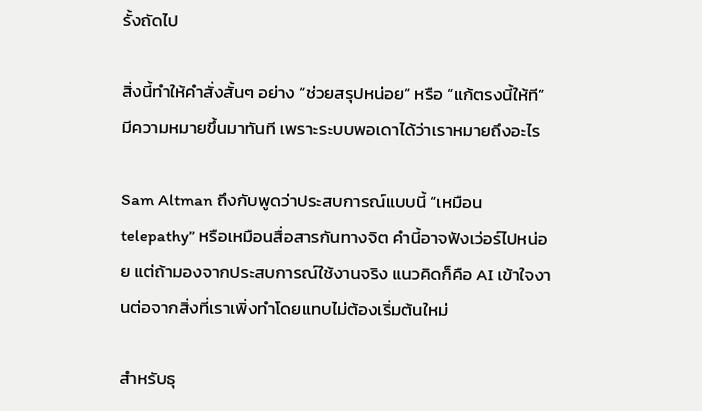รั้งถัดไป

สิ่งนี้ทำให้คำสั่งสั้นๆ อย่าง “ช่วยสรุปหน่อย” หรือ “แก้ตรงนี้ให้ที” มีความหมายขึ้นมาทันที เพราะระบบพอเดาได้ว่าเราหมายถึงอะไร

Sam Altman ถึงกับพูดว่าประสบการณ์แบบนี้ “เหมือน telepathy” หรือเหมือนสื่อสารกันทางจิต คำนี้อาจฟังเว่อร์ไปหน่อย แต่ถ้ามองจากประสบการณ์ใช้งานจริง แนวคิดก็คือ AI เข้าใจงานต่อจากสิ่งที่เราเพิ่งทำโดยแทบไม่ต้องเริ่มต้นใหม่

สำหรับธุ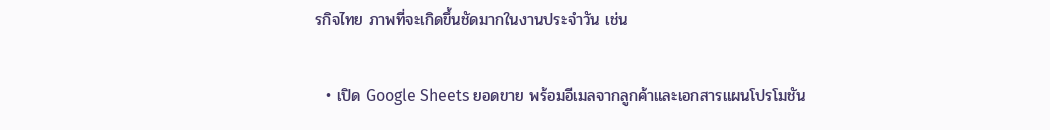รกิจไทย ภาพที่จะเกิดขึ้นชัดมากในงานประจำวัน เช่น

  • เปิด Google Sheets ยอดขาย พร้อมอีเมลจากลูกค้าและเอกสารแผนโปรโมชัน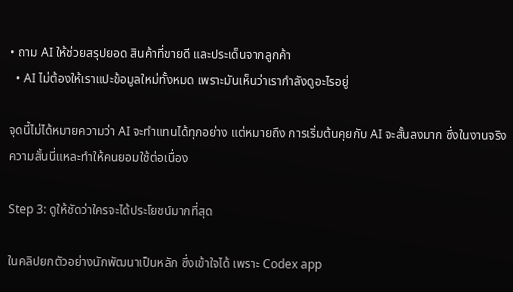• ถาม AI ให้ช่วยสรุปยอด สินค้าที่ขายดี และประเด็นจากลูกค้า
  • AI ไม่ต้องให้เราแปะข้อมูลใหม่ทั้งหมด เพราะมันเห็นว่าเรากำลังดูอะไรอยู่

จุดนี้ไม่ได้หมายความว่า AI จะทำแทนได้ทุกอย่าง แต่หมายถึง การเริ่มต้นคุยกับ AI จะสั้นลงมาก ซึ่งในงานจริง ความสั้นนี่แหละทำให้คนยอมใช้ต่อเนื่อง

Step 3: ดูให้ชัดว่าใครจะได้ประโยชน์มากที่สุด

ในคลิปยกตัวอย่างนักพัฒนาเป็นหลัก ซึ่งเข้าใจได้ เพราะ Codex app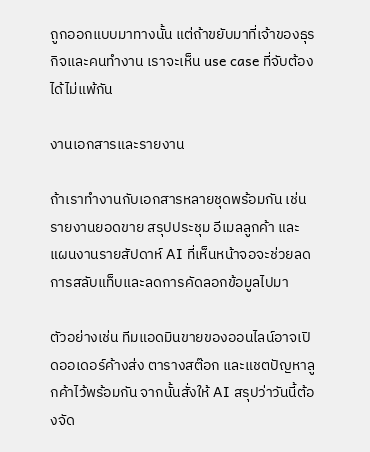ถูกออกแบบมาทางนั้น แต่ถ้าขยับมาที่เจ้าของธุรกิจและคนทำงาน เราจะเห็น use case ที่จับต้องได้ไม่แพ้กัน

งานเอกสารและรายงาน

ถ้าเราทำงานกับเอกสารหลายชุดพร้อมกัน เช่น รายงานยอดขาย สรุปประชุม อีเมลลูกค้า และแผนงานรายสัปดาห์ AI ที่เห็นหน้าจอจะช่วยลดการสลับแท็บและลดการคัดลอกข้อมูลไปมา

ตัวอย่างเช่น ทีมแอดมินขายของออนไลน์อาจเปิดออเดอร์ค้างส่ง ตารางสต๊อก และแชตปัญหาลูกค้าไว้พร้อมกัน จากนั้นสั่งให้ AI สรุปว่าวันนี้ต้องจัด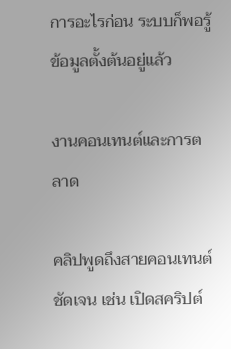การอะไรก่อน ระบบก็พอรู้ข้อมูลตั้งต้นอยู่แล้ว

งานคอนเทนต์และการตลาด

คลิปพูดถึงสายคอนเทนต์ชัดเจน เช่น เปิดสคริปต์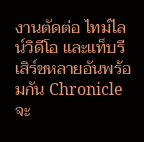งานตัดต่อ ไทม์ไลน์วิดีโอ และแท็บรีเสิร์ชหลายอันพร้อมกัน Chronicle จะ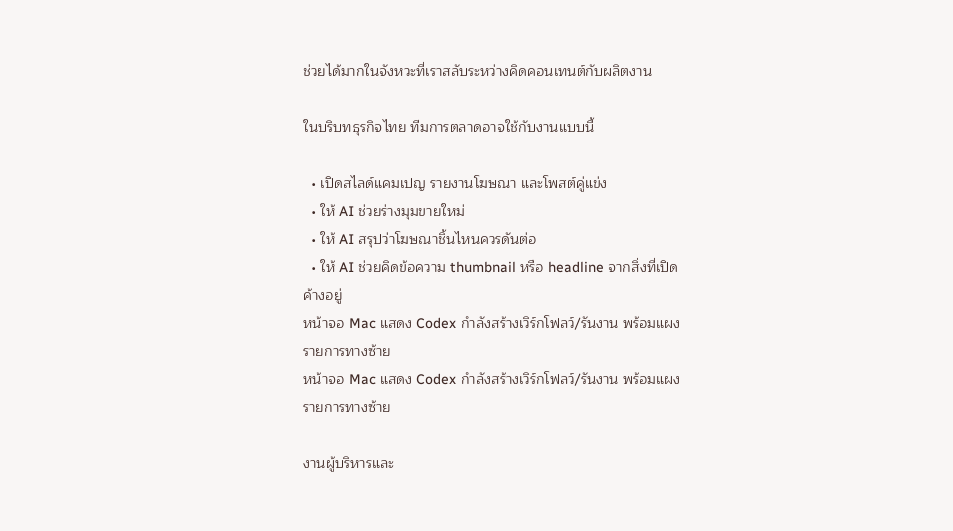ช่วยได้มากในจังหวะที่เราสลับระหว่างคิดคอนเทนต์กับผลิตงาน

ในบริบทธุรกิจไทย ทีมการตลาดอาจใช้กับงานแบบนี้

  • เปิดสไลด์แคมเปญ รายงานโฆษณา และโพสต์คู่แข่ง
  • ให้ AI ช่วยร่างมุมขายใหม่
  • ให้ AI สรุปว่าโฆษณาชิ้นไหนควรดันต่อ
  • ให้ AI ช่วยคิดข้อความ thumbnail หรือ headline จากสิ่งที่เปิดค้างอยู่
หน้าจอ Mac แสดง Codex กำลังสร้างเวิร์กโฟลว์/รันงาน พร้อมแผงรายการทางซ้าย
หน้าจอ Mac แสดง Codex กำลังสร้างเวิร์กโฟลว์/รันงาน พร้อมแผงรายการทางซ้าย

งานผู้บริหารและ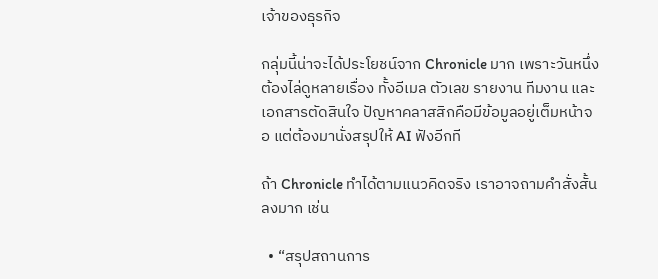เจ้าของธุรกิจ

กลุ่มนี้น่าจะได้ประโยชน์จาก Chronicle มาก เพราะวันหนึ่งต้องไล่ดูหลายเรื่อง ทั้งอีเมล ตัวเลข รายงาน ทีมงาน และเอกสารตัดสินใจ ปัญหาคลาสสิกคือมีข้อมูลอยู่เต็มหน้าจอ แต่ต้องมานั่งสรุปให้ AI ฟังอีกที

ถ้า Chronicle ทำได้ตามแนวคิดจริง เราอาจถามคำสั่งสั้นลงมาก เช่น

  • “สรุปสถานการ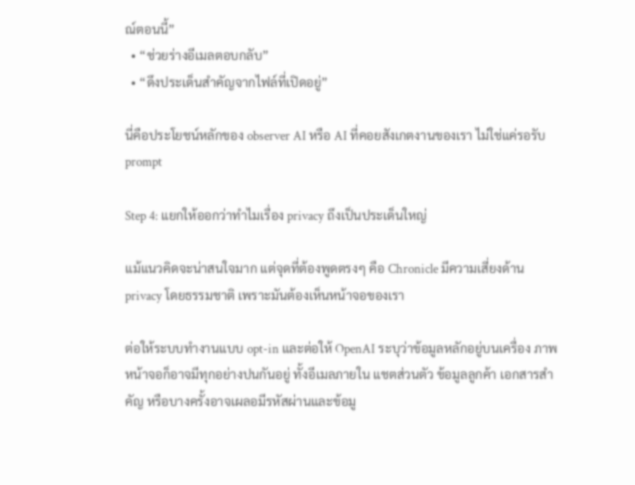ณ์ตอนนี้”
  • “ช่วยร่างอีเมลตอบกลับ”
  • “ดึงประเด็นสำคัญจากไฟล์ที่เปิดอยู่”

นี่คือประโยชน์หลักของ observer AI หรือ AI ที่คอยสังเกตงานของเรา ไม่ใช่แค่รอรับ prompt

Step 4: แยกให้ออกว่าทำไมเรื่อง privacy ถึงเป็นประเด็นใหญ่

แม้แนวคิดจะน่าสนใจมาก แต่จุดที่ต้องพูดตรงๆ คือ Chronicle มีความเสี่ยงด้าน privacy โดยธรรมชาติ เพราะมันต้องเห็นหน้าจอของเรา

ต่อให้ระบบทำงานแบบ opt-in และต่อให้ OpenAI ระบุว่าข้อมูลหลักอยู่บนเครื่อง ภาพหน้าจอก็อาจมีทุกอย่างปนกันอยู่ ทั้งอีเมลภายใน แชตส่วนตัว ข้อมูลลูกค้า เอกสารสำคัญ หรือบางครั้งอาจเผลอมีรหัสผ่านและข้อมู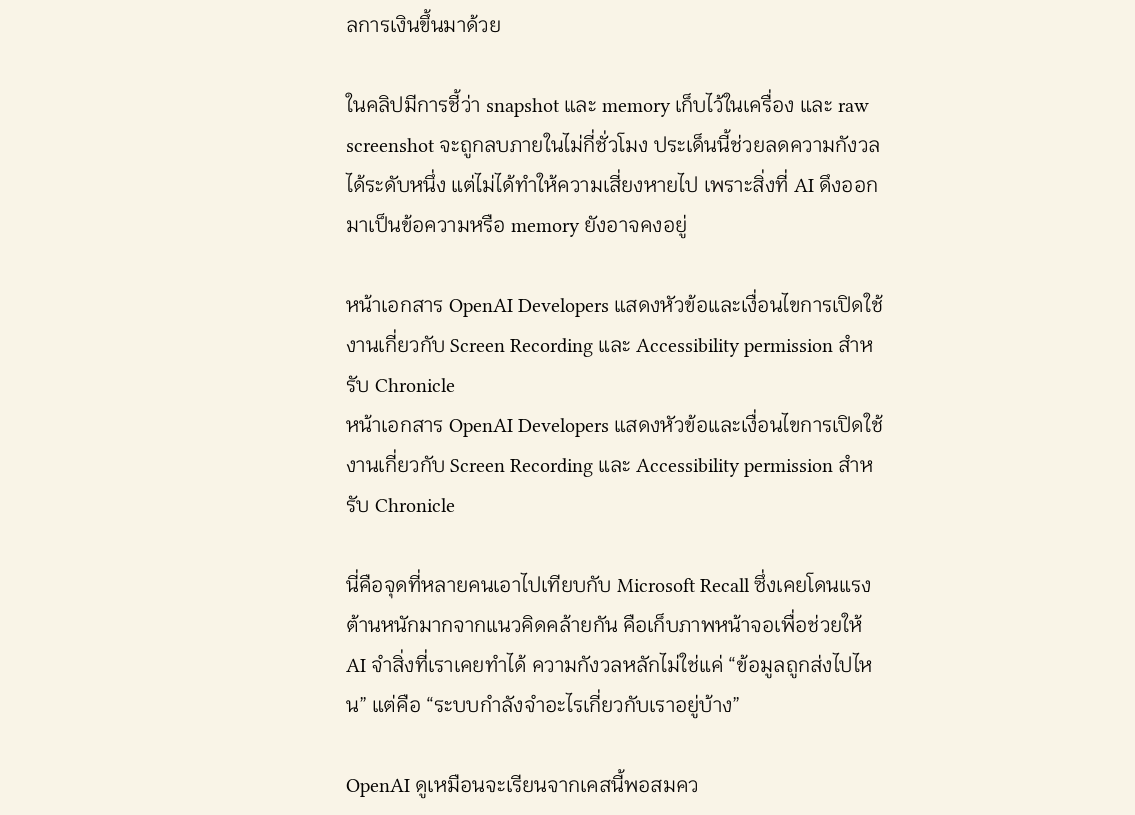ลการเงินขึ้นมาด้วย

ในคลิปมีการชี้ว่า snapshot และ memory เก็บไว้ในเครื่อง และ raw screenshot จะถูกลบภายในไม่กี่ชั่วโมง ประเด็นนี้ช่วยลดความกังวลได้ระดับหนึ่ง แต่ไม่ได้ทำให้ความเสี่ยงหายไป เพราะสิ่งที่ AI ดึงออกมาเป็นข้อความหรือ memory ยังอาจคงอยู่

หน้าเอกสาร OpenAI Developers แสดงหัวข้อและเงื่อนไขการเปิดใช้งานเกี่ยวกับ Screen Recording และ Accessibility permission สำหรับ Chronicle
หน้าเอกสาร OpenAI Developers แสดงหัวข้อและเงื่อนไขการเปิดใช้งานเกี่ยวกับ Screen Recording และ Accessibility permission สำหรับ Chronicle

นี่คือจุดที่หลายคนเอาไปเทียบกับ Microsoft Recall ซึ่งเคยโดนแรงต้านหนักมากจากแนวคิดคล้ายกัน คือเก็บภาพหน้าจอเพื่อช่วยให้ AI จำสิ่งที่เราเคยทำได้ ความกังวลหลักไม่ใช่แค่ “ข้อมูลถูกส่งไปไหน” แต่คือ “ระบบกำลังจำอะไรเกี่ยวกับเราอยู่บ้าง”

OpenAI ดูเหมือนจะเรียนจากเคสนี้พอสมคว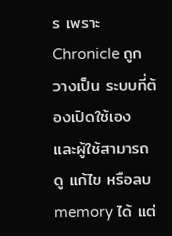ร เพราะ Chronicle ถูกวางเป็น ระบบที่ต้องเปิดใช้เอง และผู้ใช้สามารถดู แก้ไข หรือลบ memory ได้ แต่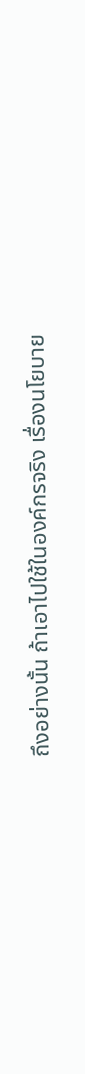ถึงอย่างนั้น ถ้าเอาไปใช้ในองค์กรจริง เรื่องนโยบาย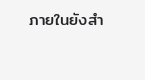ภายในยังสำ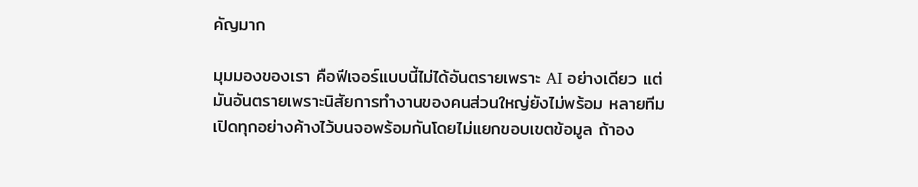คัญมาก

มุมมองของเรา คือฟีเจอร์แบบนี้ไม่ได้อันตรายเพราะ AI อย่างเดียว แต่มันอันตรายเพราะนิสัยการทำงานของคนส่วนใหญ่ยังไม่พร้อม หลายทีมเปิดทุกอย่างค้างไว้บนจอพร้อมกันโดยไม่แยกขอบเขตข้อมูล ถ้าอง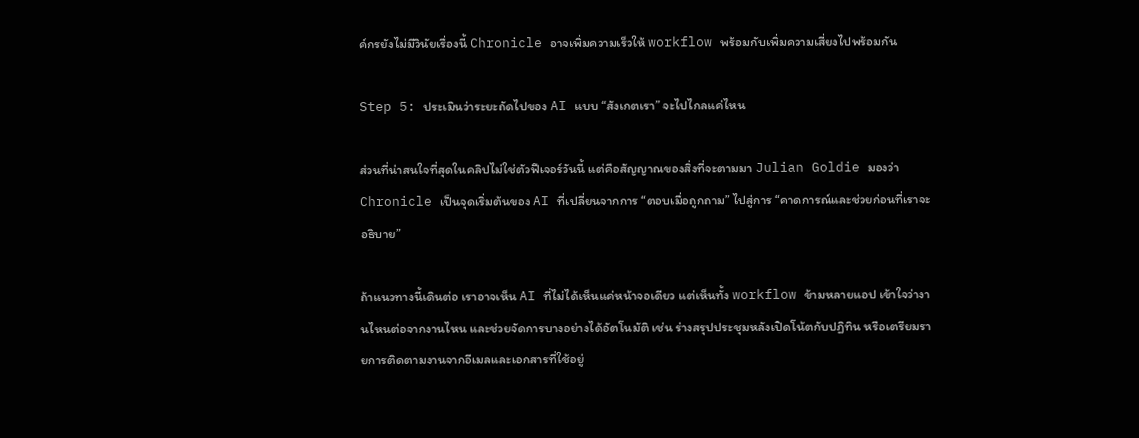ค์กรยังไม่มีวินัยเรื่องนี้ Chronicle อาจเพิ่มความเร็วให้ workflow พร้อมกับเพิ่มความเสี่ยงไปพร้อมกัน

Step 5: ประเมินว่าระยะถัดไปของ AI แบบ “สังเกตเรา” จะไปไกลแค่ไหน

ส่วนที่น่าสนใจที่สุดในคลิปไม่ใช่ตัวฟีเจอร์วันนี้ แต่คือสัญญาณของสิ่งที่จะตามมา Julian Goldie มองว่า Chronicle เป็นจุดเริ่มต้นของ AI ที่เปลี่ยนจากการ “ตอบเมื่อถูกถาม” ไปสู่การ “คาดการณ์และช่วยก่อนที่เราจะอธิบาย”

ถ้าแนวทางนี้เดินต่อ เราอาจเห็น AI ที่ไม่ได้เห็นแค่หน้าจอเดียว แต่เห็นทั้ง workflow ข้ามหลายแอป เข้าใจว่างานไหนต่อจากงานไหน และช่วยจัดการบางอย่างได้อัตโนมัติ เช่น ร่างสรุปประชุมหลังเปิดโน้ตกับปฏิทิน หรือเตรียมรายการติดตามงานจากอีเมลและเอกสารที่ใช้อยู่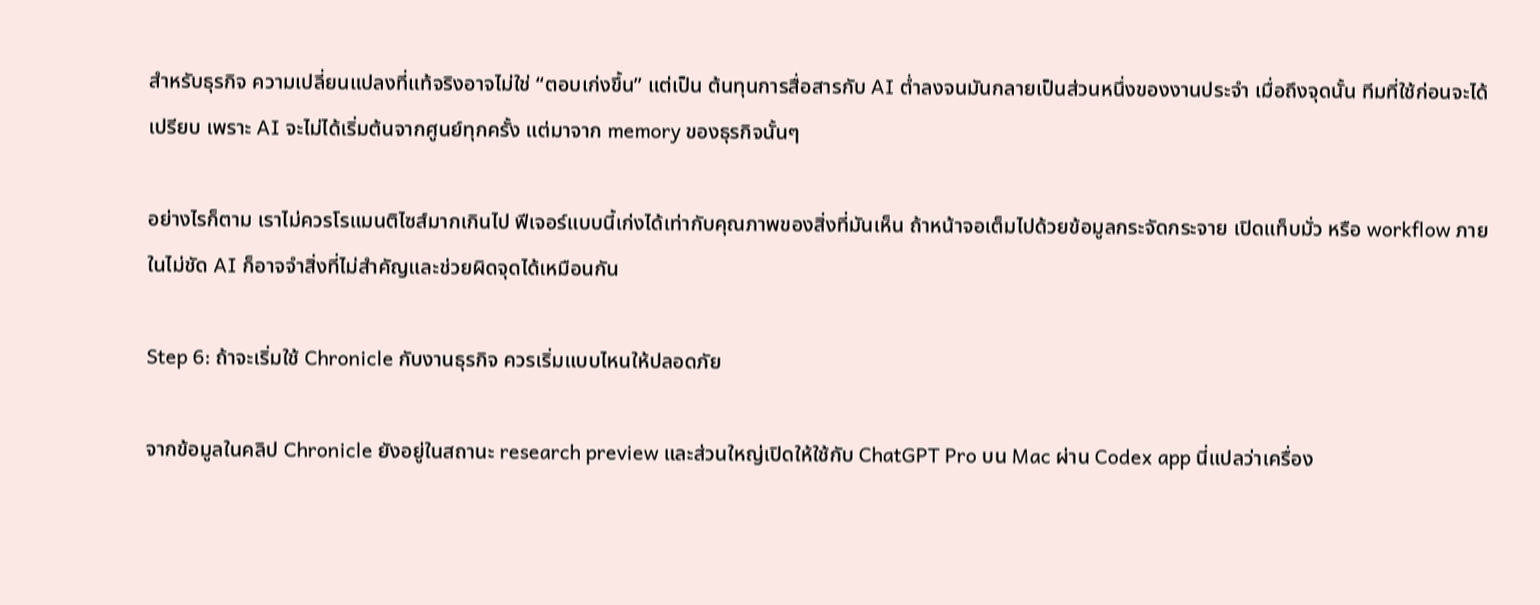สำหรับธุรกิจ ความเปลี่ยนแปลงที่แท้จริงอาจไม่ใช่ “ตอบเก่งขึ้น” แต่เป็น ต้นทุนการสื่อสารกับ AI ต่ำลงจนมันกลายเป็นส่วนหนึ่งของงานประจำ เมื่อถึงจุดนั้น ทีมที่ใช้ก่อนจะได้เปรียบ เพราะ AI จะไม่ได้เริ่มต้นจากศูนย์ทุกครั้ง แต่มาจาก memory ของธุรกิจนั้นๆ

อย่างไรก็ตาม เราไม่ควรโรแมนติไซส์มากเกินไป ฟีเจอร์แบบนี้เก่งได้เท่ากับคุณภาพของสิ่งที่มันเห็น ถ้าหน้าจอเต็มไปด้วยข้อมูลกระจัดกระจาย เปิดแท็บมั่ว หรือ workflow ภายในไม่ชัด AI ก็อาจจำสิ่งที่ไม่สำคัญและช่วยผิดจุดได้เหมือนกัน

Step 6: ถ้าจะเริ่มใช้ Chronicle กับงานธุรกิจ ควรเริ่มแบบไหนให้ปลอดภัย

จากข้อมูลในคลิป Chronicle ยังอยู่ในสถานะ research preview และส่วนใหญ่เปิดให้ใช้กับ ChatGPT Pro บน Mac ผ่าน Codex app นี่แปลว่าเครื่อง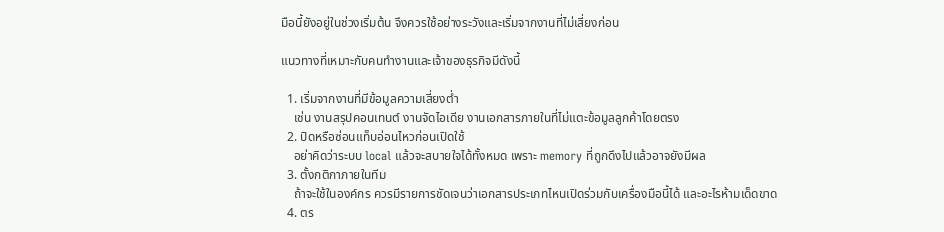มือนี้ยังอยู่ในช่วงเริ่มต้น จึงควรใช้อย่างระวังและเริ่มจากงานที่ไม่เสี่ยงก่อน

แนวทางที่เหมาะกับคนทำงานและเจ้าของธุรกิจมีดังนี้

  1. เริ่มจากงานที่มีข้อมูลความเสี่ยงต่ำ
    เช่น งานสรุปคอนเทนต์ งานจัดไอเดีย งานเอกสารภายในที่ไม่แตะข้อมูลลูกค้าโดยตรง
  2. ปิดหรือซ่อนแท็บอ่อนไหวก่อนเปิดใช้
    อย่าคิดว่าระบบ local แล้วจะสบายใจได้ทั้งหมด เพราะ memory ที่ถูกดึงไปแล้วอาจยังมีผล
  3. ตั้งกติกาภายในทีม
    ถ้าจะใช้ในองค์กร ควรมีรายการชัดเจนว่าเอกสารประเภทไหนเปิดร่วมกับเครื่องมือนี้ได้ และอะไรห้ามเด็ดขาด
  4. ตร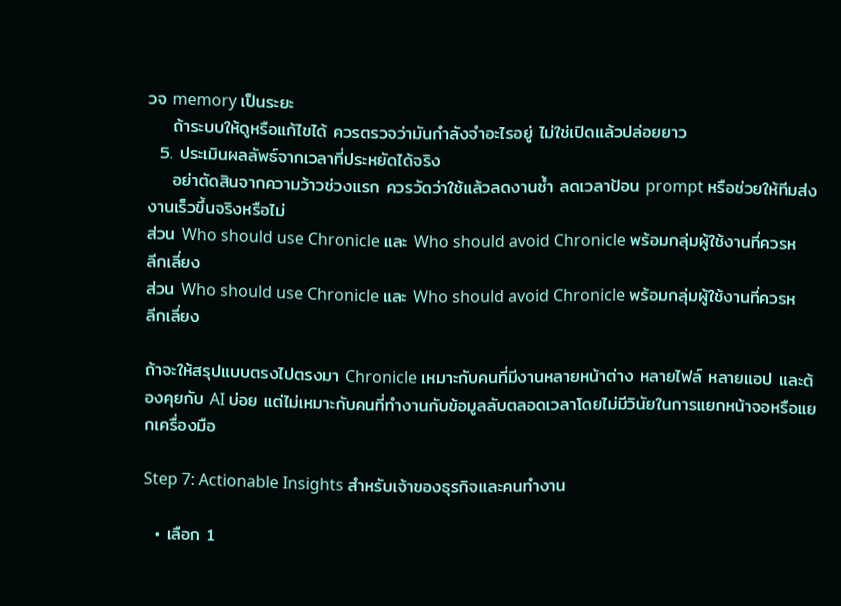วจ memory เป็นระยะ
    ถ้าระบบให้ดูหรือแก้ไขได้ ควรตรวจว่ามันกำลังจำอะไรอยู่ ไม่ใช่เปิดแล้วปล่อยยาว
  5. ประเมินผลลัพธ์จากเวลาที่ประหยัดได้จริง
    อย่าตัดสินจากความว้าวช่วงแรก ควรวัดว่าใช้แล้วลดงานซ้ำ ลดเวลาป้อน prompt หรือช่วยให้ทีมส่งงานเร็วขึ้นจริงหรือไม่
ส่วน Who should use Chronicle และ Who should avoid Chronicle พร้อมกลุ่มผู้ใช้งานที่ควรหลีกเลี่ยง
ส่วน Who should use Chronicle และ Who should avoid Chronicle พร้อมกลุ่มผู้ใช้งานที่ควรหลีกเลี่ยง

ถ้าจะให้สรุปแบบตรงไปตรงมา Chronicle เหมาะกับคนที่มีงานหลายหน้าต่าง หลายไฟล์ หลายแอป และต้องคุยกับ AI บ่อย แต่ไม่เหมาะกับคนที่ทำงานกับข้อมูลลับตลอดเวลาโดยไม่มีวินัยในการแยกหน้าจอหรือแยกเครื่องมือ

Step 7: Actionable Insights สำหรับเจ้าของธุรกิจและคนทำงาน

  • เลือก 1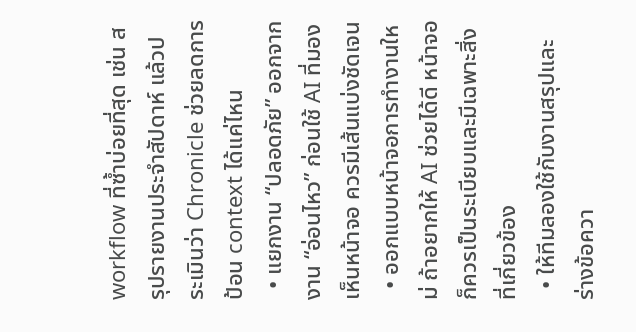workflow ที่ซ้ำบ่อยที่สุด เช่น สรุปรายงานประจำสัปดาห์ แล้วประเมินว่า Chronicle ช่วยลดการป้อน context ได้แค่ไหน
  • แยกงาน “ปลอดภัย” ออกจากงาน “อ่อนไหว” ก่อนใช้ AI ที่มองเห็นหน้าจอ ควรมีเส้นแบ่งชัดเจน
  • ออกแบบหน้าจอการทำงานใหม่ ถ้าอยากให้ AI ช่วยได้ดี หน้าจอก็ควรเป็นระเบียบและมีเฉพาะสิ่งที่เกี่ยวข้อง
  • ให้ทีมลองใช้กับงานสรุปและร่างข้อควา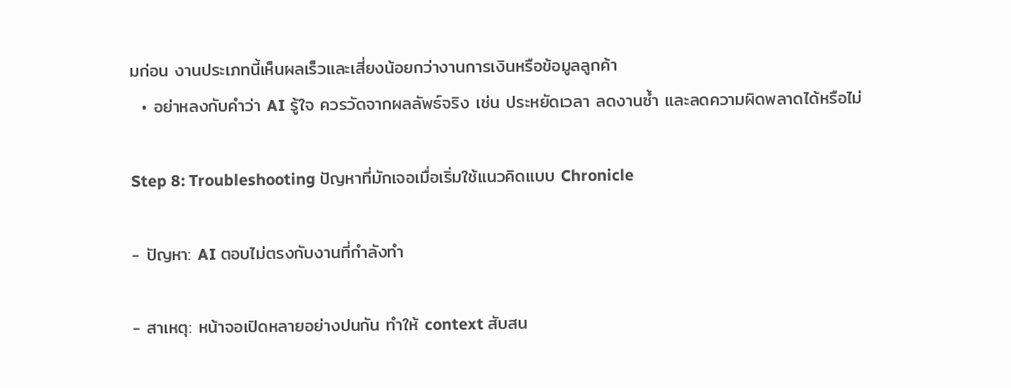มก่อน งานประเภทนี้เห็นผลเร็วและเสี่ยงน้อยกว่างานการเงินหรือข้อมูลลูกค้า
  • อย่าหลงกับคำว่า AI รู้ใจ ควรวัดจากผลลัพธ์จริง เช่น ประหยัดเวลา ลดงานซ้ำ และลดความผิดพลาดได้หรือไม่

Step 8: Troubleshooting ปัญหาที่มักเจอเมื่อเริ่มใช้แนวคิดแบบ Chronicle

- ปัญหา: AI ตอบไม่ตรงกับงานที่กำลังทำ

- สาเหตุ: หน้าจอเปิดหลายอย่างปนกัน ทำให้ context สับสน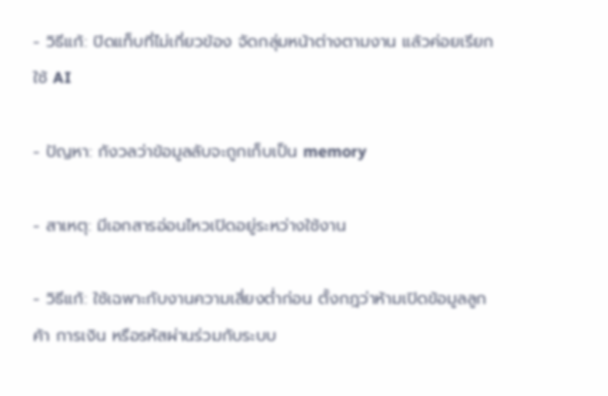- วิธีแก้: ปิดแท็บที่ไม่เกี่ยวข้อง จัดกลุ่มหน้าต่างตามงาน แล้วค่อยเรียกใช้ AI

- ปัญหา: กังวลว่าข้อมูลลับจะถูกเก็บเป็น memory

- สาเหตุ: มีเอกสารอ่อนไหวเปิดอยู่ระหว่างใช้งาน

- วิธีแก้: ใช้เฉพาะกับงานความเสี่ยงต่ำก่อน ตั้งกฎว่าห้ามเปิดข้อมูลลูกค้า การเงิน หรือรหัสผ่านร่วมกับระบบ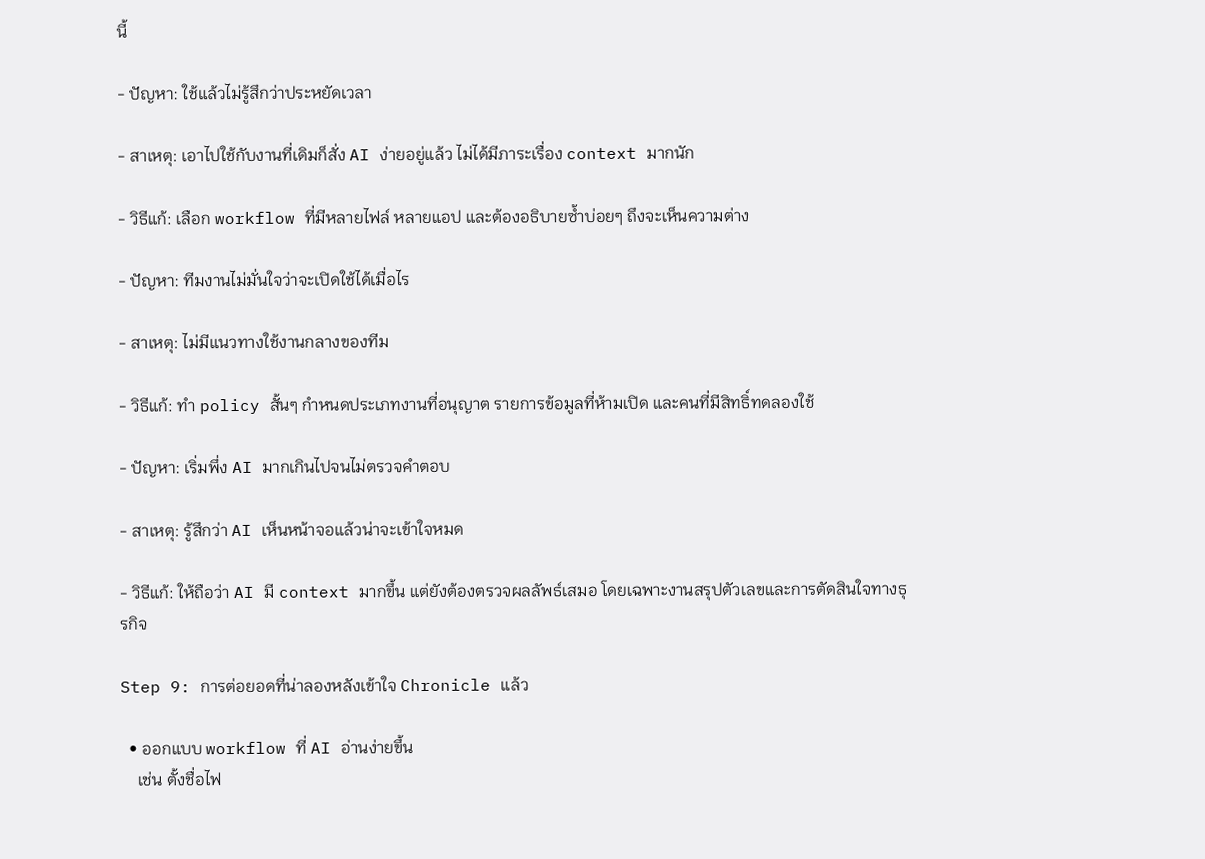นี้

- ปัญหา: ใช้แล้วไม่รู้สึกว่าประหยัดเวลา

- สาเหตุ: เอาไปใช้กับงานที่เดิมก็สั่ง AI ง่ายอยู่แล้ว ไม่ได้มีภาระเรื่อง context มากนัก

- วิธีแก้: เลือก workflow ที่มีหลายไฟล์ หลายแอป และต้องอธิบายซ้ำบ่อยๆ ถึงจะเห็นความต่าง

- ปัญหา: ทีมงานไม่มั่นใจว่าจะเปิดใช้ได้เมื่อไร

- สาเหตุ: ไม่มีแนวทางใช้งานกลางของทีม

- วิธีแก้: ทำ policy สั้นๆ กำหนดประเภทงานที่อนุญาต รายการข้อมูลที่ห้ามเปิด และคนที่มีสิทธิ์ทดลองใช้

- ปัญหา: เริ่มพึ่ง AI มากเกินไปจนไม่ตรวจคำตอบ

- สาเหตุ: รู้สึกว่า AI เห็นหน้าจอแล้วน่าจะเข้าใจหมด

- วิธีแก้: ให้ถือว่า AI มี context มากขึ้น แต่ยังต้องตรวจผลลัพธ์เสมอ โดยเฉพาะงานสรุปตัวเลขและการตัดสินใจทางธุรกิจ

Step 9: การต่อยอดที่น่าลองหลังเข้าใจ Chronicle แล้ว

  • ออกแบบ workflow ที่ AI อ่านง่ายขึ้น
    เช่น ตั้งชื่อไฟ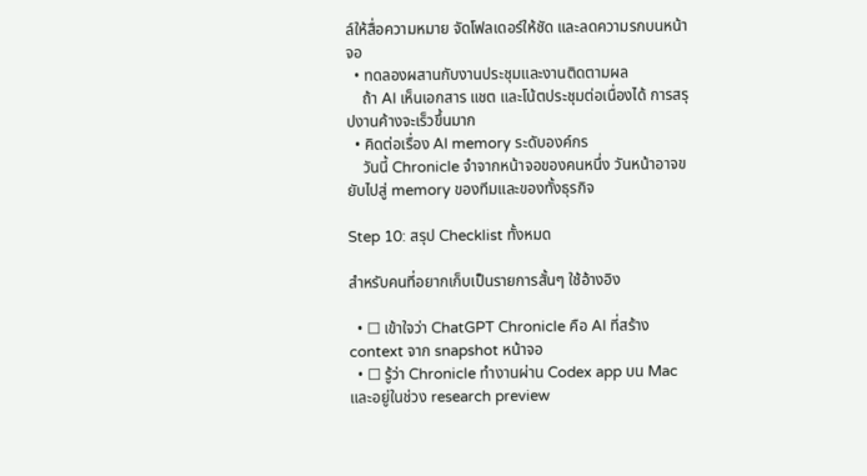ล์ให้สื่อความหมาย จัดโฟลเดอร์ให้ชัด และลดความรกบนหน้าจอ
  • ทดลองผสานกับงานประชุมและงานติดตามผล
    ถ้า AI เห็นเอกสาร แชต และโน้ตประชุมต่อเนื่องได้ การสรุปงานค้างจะเร็วขึ้นมาก
  • คิดต่อเรื่อง AI memory ระดับองค์กร
    วันนี้ Chronicle จำจากหน้าจอของคนหนึ่ง วันหน้าอาจขยับไปสู่ memory ของทีมและของทั้งธุรกิจ

Step 10: สรุป Checklist ทั้งหมด

สำหรับคนที่อยากเก็บเป็นรายการสั้นๆ ใช้อ้างอิง

  • ☐ เข้าใจว่า ChatGPT Chronicle คือ AI ที่สร้าง context จาก snapshot หน้าจอ
  • ☐ รู้ว่า Chronicle ทำงานผ่าน Codex app บน Mac และอยู่ในช่วง research preview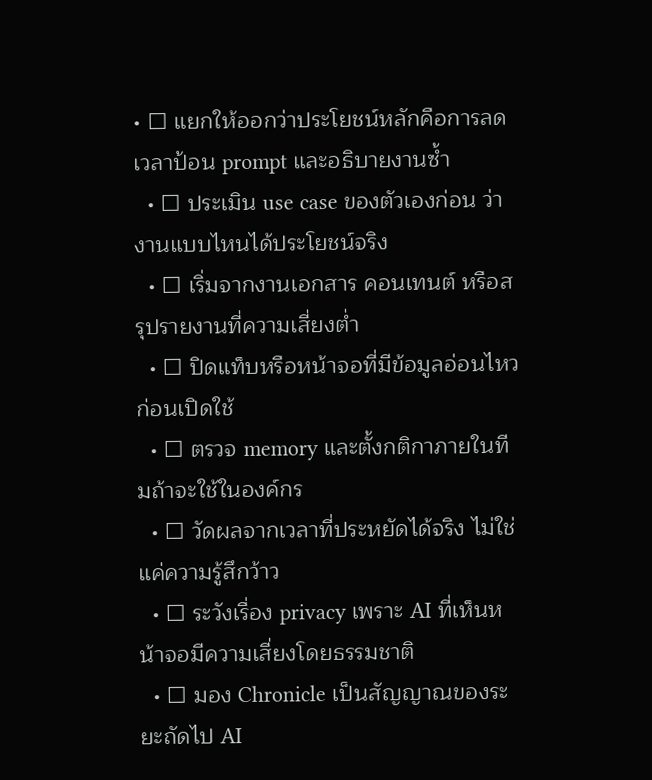• ☐ แยกให้ออกว่าประโยชน์หลักคือการลดเวลาป้อน prompt และอธิบายงานซ้ำ
  • ☐ ประเมิน use case ของตัวเองก่อน ว่างานแบบไหนได้ประโยชน์จริง
  • ☐ เริ่มจากงานเอกสาร คอนเทนต์ หรือสรุปรายงานที่ความเสี่ยงต่ำ
  • ☐ ปิดแท็บหรือหน้าจอที่มีข้อมูลอ่อนไหวก่อนเปิดใช้
  • ☐ ตรวจ memory และตั้งกติกาภายในทีมถ้าจะใช้ในองค์กร
  • ☐ วัดผลจากเวลาที่ประหยัดได้จริง ไม่ใช่แค่ความรู้สึกว้าว
  • ☐ ระวังเรื่อง privacy เพราะ AI ที่เห็นหน้าจอมีความเสี่ยงโดยธรรมชาติ
  • ☐ มอง Chronicle เป็นสัญญาณของระยะถัดไป AI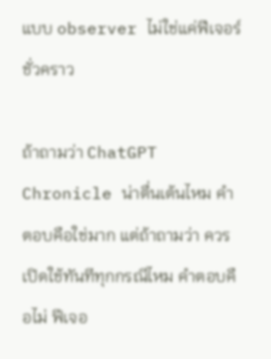แบบ observer ไม่ใช่แค่ฟีเจอร์ชั่วคราว

ถ้าถามว่า ChatGPT Chronicle น่าตื่นเต้นไหม คำตอบคือใช่มาก แต่ถ้าถามว่า ควรเปิดใช้ทันทีทุกกรณีไหม คำตอบคือไม่ ฟีเจอ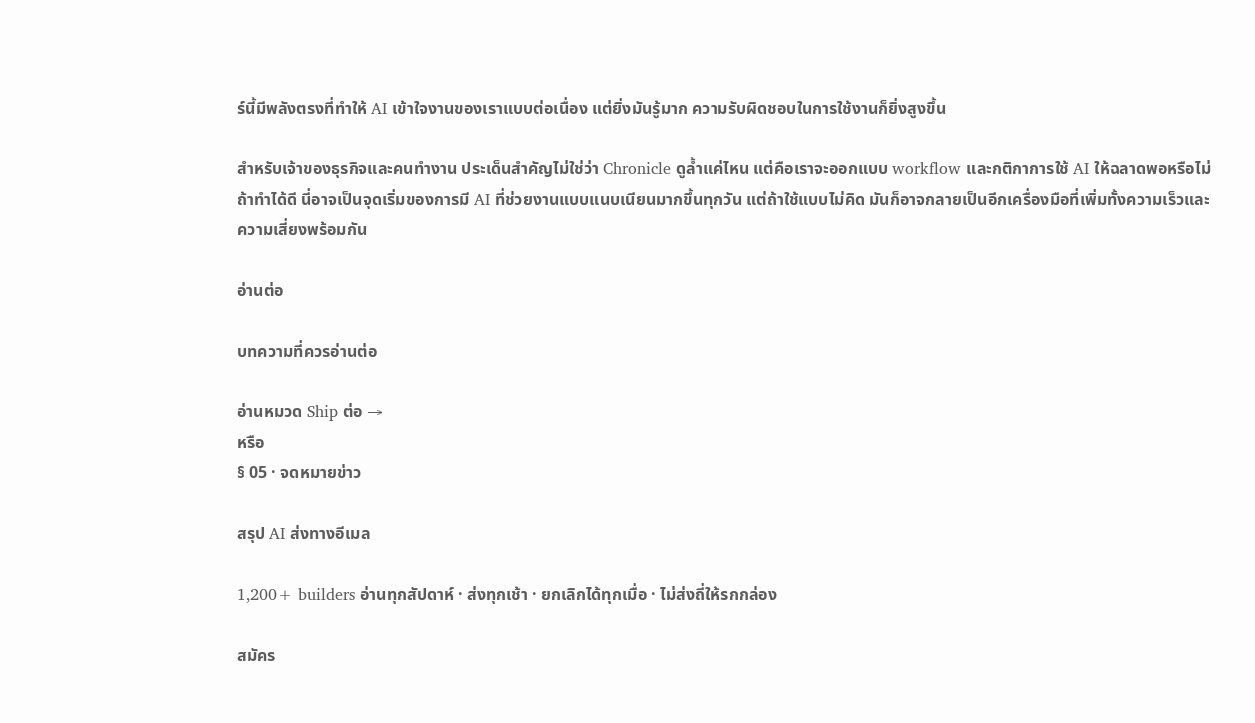ร์นี้มีพลังตรงที่ทำให้ AI เข้าใจงานของเราแบบต่อเนื่อง แต่ยิ่งมันรู้มาก ความรับผิดชอบในการใช้งานก็ยิ่งสูงขึ้น

สำหรับเจ้าของธุรกิจและคนทำงาน ประเด็นสำคัญไม่ใช่ว่า Chronicle ดูล้ำแค่ไหน แต่คือเราจะออกแบบ workflow และกติกาการใช้ AI ให้ฉลาดพอหรือไม่ ถ้าทำได้ดี นี่อาจเป็นจุดเริ่มของการมี AI ที่ช่วยงานแบบแนบเนียนมากขึ้นทุกวัน แต่ถ้าใช้แบบไม่คิด มันก็อาจกลายเป็นอีกเครื่องมือที่เพิ่มทั้งความเร็วและความเสี่ยงพร้อมกัน

อ่านต่อ

บทความที่ควรอ่านต่อ

อ่านหมวด Ship ต่อ →
หรือ
§ 05 · จดหมายข่าว

สรุป AI ส่งทางอีเมล

1,200+ builders อ่านทุกสัปดาห์ · ส่งทุกเช้า · ยกเลิกได้ทุกเมื่อ · ไม่ส่งถี่ให้รกกล่อง

สมัคร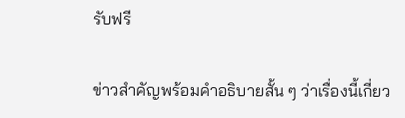รับฟรี

ข่าวสำคัญพร้อมคำอธิบายสั้น ๆ ว่าเรื่องนี้เกี่ยว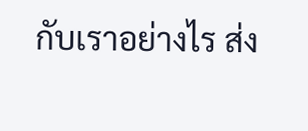กับเราอย่างไร ส่ง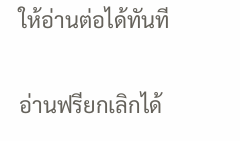ให้อ่านต่อได้ทันที

อ่านฟรียกเลิกได้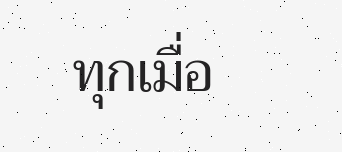ทุกเมื่อ